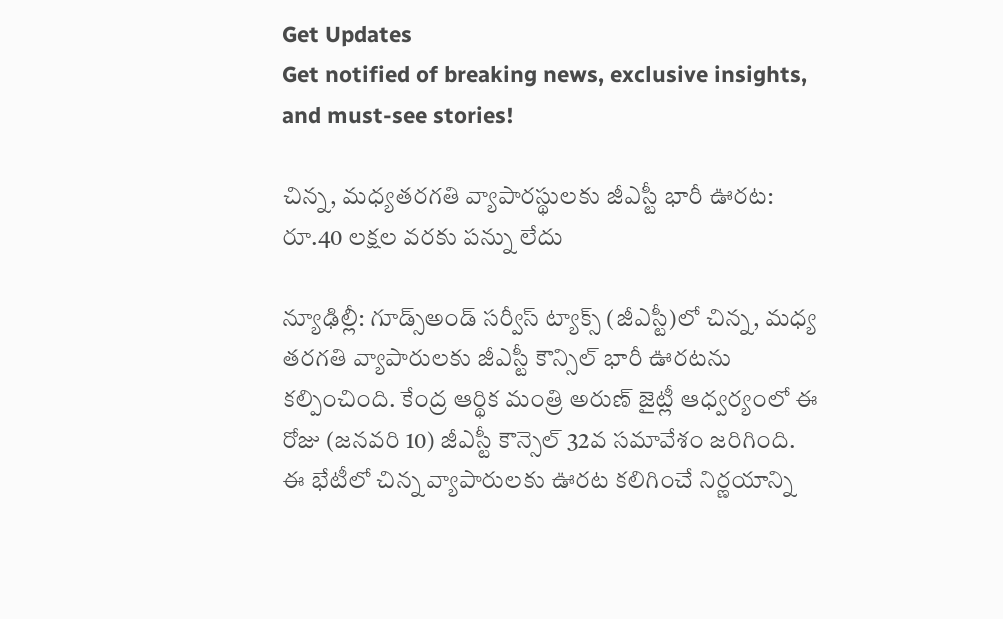Get Updates
Get notified of breaking news, exclusive insights, and must-see stories!

చిన్న, మధ్యతరగతి వ్యాపారస్థులకు జీఎస్టీ భారీ ఊరట: రూ.40 లక్షల వరకు పన్ను లేదు

న్యూఢిల్లీ: గూడ్స్అండ్ సర్వీస్ ట్యాక్స్ (జీఎస్టీ)లో చిన్న, మధ్య తరగతి వ్యాపారులకు జీఎస్టీ కౌన్సిల్ భారీ ఊరటను కల్పించింది. కేంద్ర ఆర్థిక మంత్రి అరుణ్ జైట్లీ ఆధ్వర్యంలో ఈ రోజు (జనవరి 10) జీఎస్టీ కౌన్సెల్ 32వ సమావేశం జరిగింది. ఈ భేటీలో చిన్న వ్యాపారులకు ఊరట కలిగించే నిర్ణయాన్ని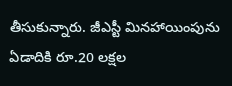తీసుకున్నారు. జీఎస్టీ మినహాయింపును ఏడాదికి రూ.20 లక్షల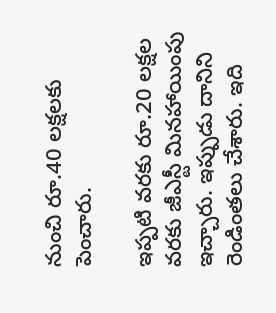నుంచి రూ.40 లక్షలకు పెంచారు.

ఇప్పటి వరకు రూ.20 లక్షల వరకు జీఎస్టీ మినహాయింపు ఇచ్చారు. ఇప్పుడు దానిని రెండింతలు చేశారు. ఇది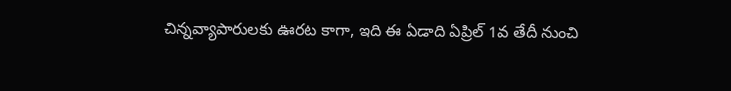చిన్నవ్యాపారులకు ఊరట కాగా, ఇది ఈ ఏడాది ఏప్రిల్ 1వ తేదీ నుంచి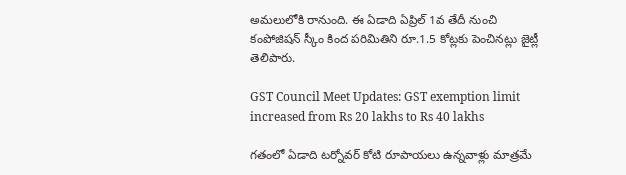అమలులోకి రానుంది. ఈ ఏడాది ఏప్రిల్ 1వ తేదీ నుంచి కంపోజిషన్ స్కీం కింద పరిమితిని రూ.1.5 కోట్లకు పెంచినట్లు జైట్లీ తెలిపారు.

GST Council Meet Updates: GST exemption limit increased from Rs 20 lakhs to Rs 40 lakhs

గతంలో ఏడాది టర్నోవర్ కోటి రూపాయలు ఉన్నవాళ్లు మాత్రమే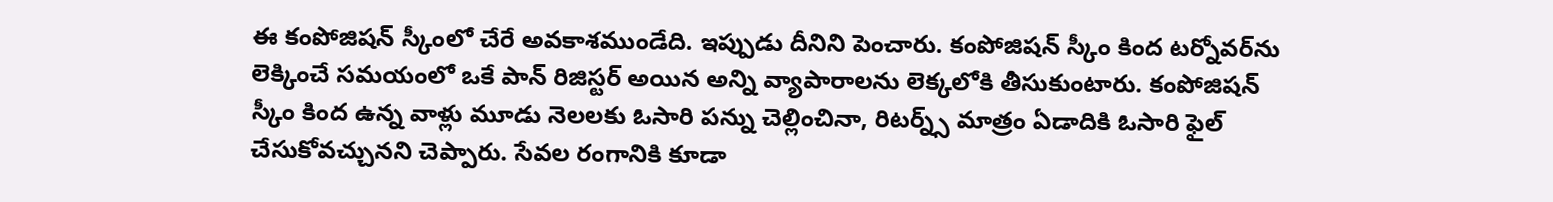ఈ కంపోజిషన్ స్కీంలో చేరే అవకాశముండేది. ఇప్పుడు దీనిని పెంచారు. కంపోజిషన్ స్కీం కింద టర్నోవర్‌ను లెక్కించే సమయంలో ఒకే పాన్ రిజిస్టర్ అయిన అన్ని వ్యాపారాలను లెక్కలోకి తీసుకుంటారు. కంపోజిషన్ స్కీం కింద ఉన్న వాళ్లు మూడు నెలలకు ఓసారి పన్ను చెల్లించినా, రిటర్న్స్ మాత్రం ఏడాదికి ఓసారి ఫైల్ చేసుకోవచ్చునని చెప్పారు. సేవల రంగానికి కూడా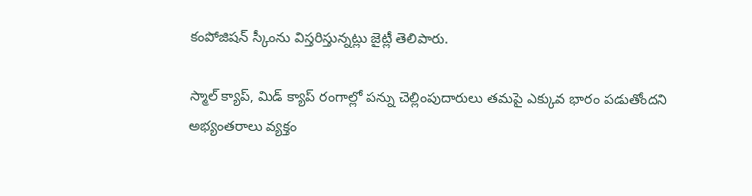కంపోజిషన్ స్కీంను విస్తరిస్తున్నట్లు జైట్లీ తెలిపారు.

స్మాల్ క్యాప్, మిడ్ క్యాప్ రంగాల్లో పన్ను చెల్లింపుదారులు తమపై ఎక్కువ భారం పడుతోందని అభ్యంతరాలు వ్యక్తం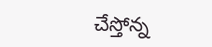చేస్తోన్న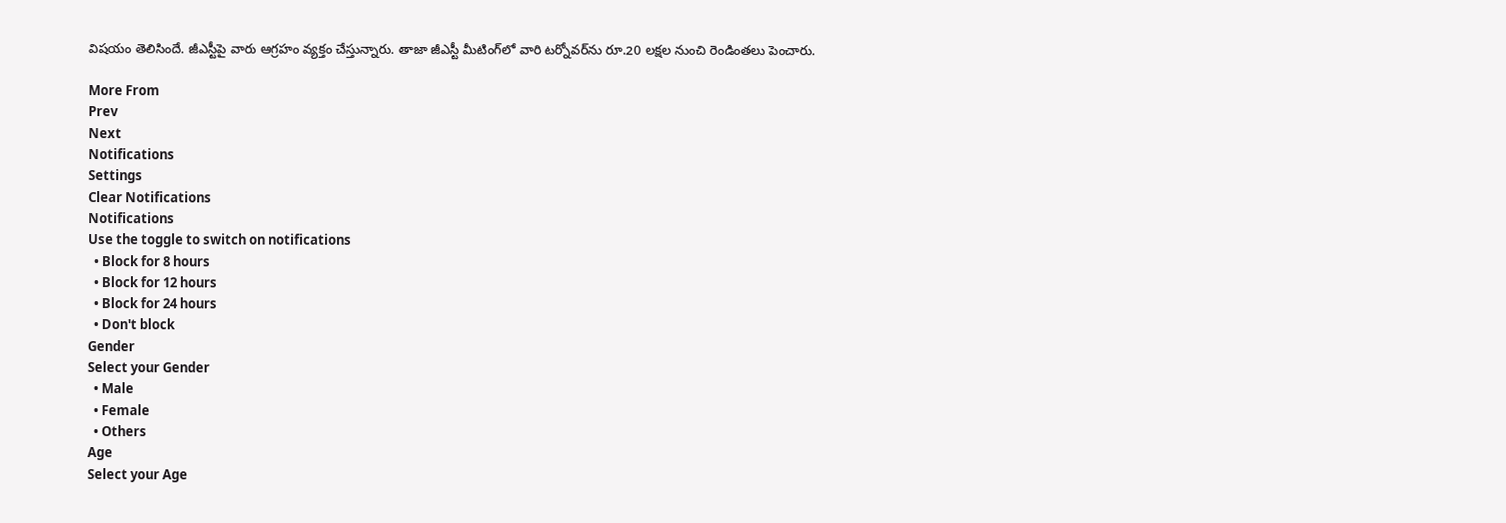విషయం తెలిసిందే. జీఎస్టీపై వారు ఆగ్రహం వ్యక్తం చేస్తున్నారు. తాజా జీఎస్టీ మీటింగ్‌లో వారి టర్నోవర్‌ను రూ.20 లక్షల నుంచి రెండింతలు పెంచారు.

More From
Prev
Next
Notifications
Settings
Clear Notifications
Notifications
Use the toggle to switch on notifications
  • Block for 8 hours
  • Block for 12 hours
  • Block for 24 hours
  • Don't block
Gender
Select your Gender
  • Male
  • Female
  • Others
Age
Select your Age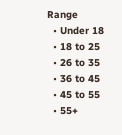Range
  • Under 18
  • 18 to 25
  • 26 to 35
  • 36 to 45
  • 45 to 55
  • 55+